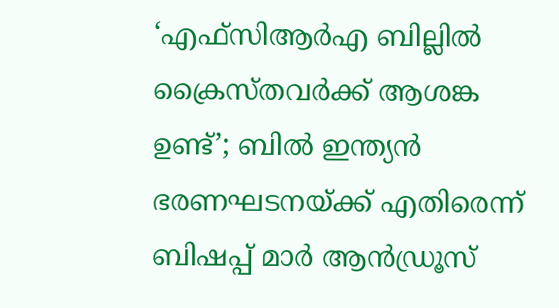‘എഫ്‌സിആർഎ ബില്ലിൽ ക്രൈസ്തവർക്ക് ആശങ്ക ഉണ്ട്’; ബിൽ ഇന്ത്യൻ ഭരണഘടനയ്ക്ക് എതിരെന്ന് ബിഷപ്പ് മാർ ആൻഡ്രൂസ്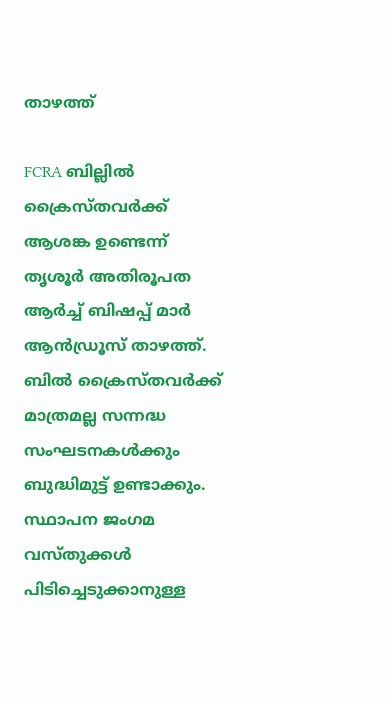താഴത്ത്

FCRA ബില്ലിൽ ക്രൈസ്തവർക്ക് ആശങ്ക ഉണ്ടെന്ന് തൃശൂർ അതിരൂപത ആർച്ച് ബിഷപ്പ് മാർ ആൻഡ്രൂസ് താഴത്ത്. ബിൽ ക്രൈസ്തവർക്ക് മാത്രമല്ല സന്നദ്ധ സംഘടനകൾക്കും ബുദ്ധിമുട്ട് ഉണ്ടാക്കും. സ്ഥാപന ജംഗമ വസ്‌തുക്കൾ പിടിച്ചെടുക്കാനുള്ള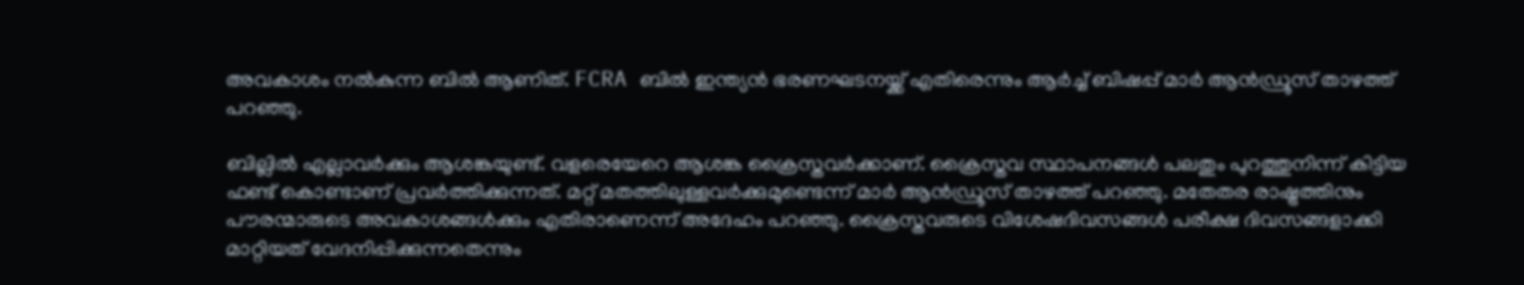അവകാശം നൽകുന്ന ബിൽ ആണിത്. FCRA ബിൽ ഇന്ത്യൻ ഭരണഘടനയ്ക്ക് എതിരെന്നും ആർച്ച് ബിഷപ്പ് മാർ ആൻഡ്രൂസ് താഴത്ത് പറഞ്ഞു.

ബില്ലില്‍ എല്ലാവര്‍ക്കും ആശങ്കയുണ്ട്. വളരെയേറെ ആശങ്ക ക്രൈസ്തവര്‍ക്കാണ്. ക്രൈസ്തവ സ്ഥാപനങ്ങള്‍ പലതും പുറത്തുനിന്ന് കിട്ടിയ ഫണ്ട് കൊണ്ടാണ് പ്രവര്‍ത്തിക്കുന്നത്. മറ്റ് മതത്തിലുള്ളവര്‍ക്കുമുണ്ടെന്ന് മാർ ആൻഡ്രൂസ് താഴത്ത് പറഞ്ഞു. മതേതര രാഷ്ട്രത്തിനും പൗരന്മാരുടെ അവകാശങ്ങള്‍ക്കും എതിരാണെന്ന് അദേഹം പറഞ്ഞു. ക്രൈസ്തവരുടെ വിശേഷദിവസങ്ങൾ പരീക്ഷ ദിവസങ്ങളാക്കി മാറ്റിയത് വേദനിപ്പിക്കുന്നതെന്നും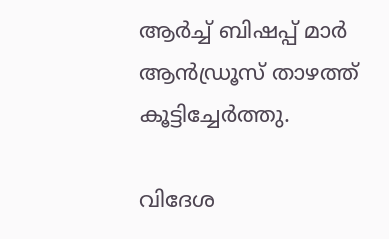ആർച്ച് ബിഷപ്പ് മാർ ആൻഡ്രൂസ് താഴത്ത് കൂട്ടിച്ചേർത്തു.

വിദേശ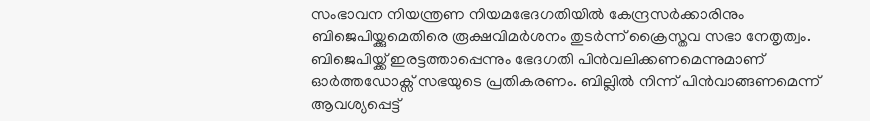സംഭാവന നിയന്ത്രണ നിയമഭേദഗതിയിൽ കേന്ദ്രസർക്കാരിനും ബിജെപിയ്ക്കുമെതിരെ രൂക്ഷവിമർശനം തുടർന്ന് ക്രൈസ്തവ സഭാ നേതൃത്വം. ബിജെപിയ്ക്ക് ഇരട്ടത്താപ്പെന്നും ഭേദഗതി പിൻവലിക്കണമെന്നുമാണ് ഓർത്തഡോക്സ് സഭയുടെ പ്രതികരണം. ബില്ലിൽ നിന്ന് പിൻവാങ്ങണമെന്ന് ആവശ്യപ്പെട്ട്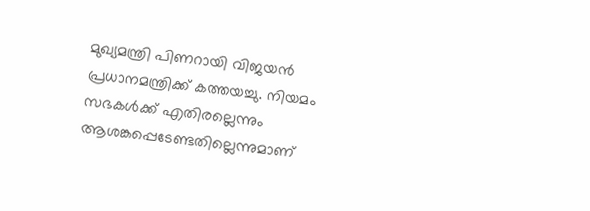മുഖ്യമന്ത്രി പിണറായി വിജയൻ പ്രധാനമന്ത്രിക്ക് കത്തയച്ചു. നിയമം സഭകൾക്ക് എതിരല്ലെന്നും ആശങ്കപ്പെടേണ്ടതില്ലെന്നുമാണ്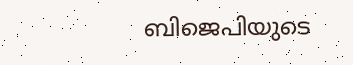ബിജെപിയുടെ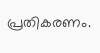പ്രതികരണം.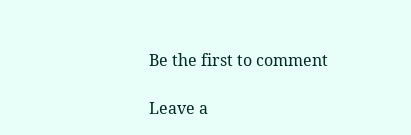Be the first to comment

Leave a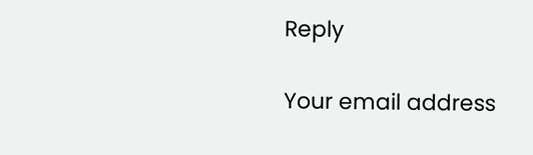Reply

Your email address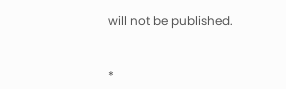will not be published.


*